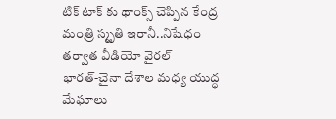టిక్ టాక్ కు థాంక్స్ చెప్పిన కేంద్ర మంత్రి స్మృతి ఇరానీ..నిషేధం తర్వాత వీడియో వైరల్
భారత్-చైనా దేశాల మధ్య యుద్ధ మేఘాలు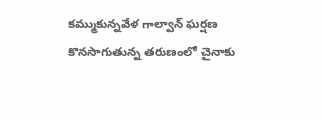కమ్ముకున్నవేళ గాల్వాన్ ఘర్షణ కొనసాగుతున్న తరుణంలో చైనాకు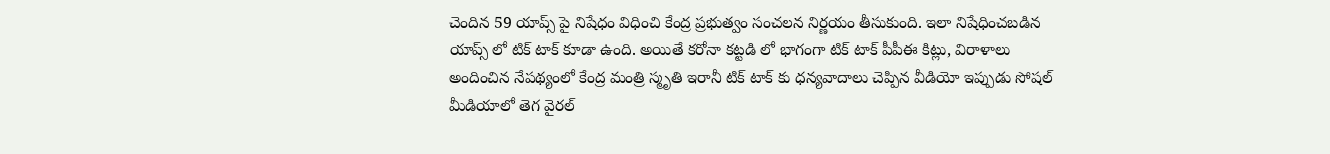చెందిన 59 యాప్స్ పై నిషేధం విధించి కేంద్ర ప్రభుత్వం సంచలన నిర్ణయం తీసుకుంది. ఇలా నిషేధించబడిన యాప్స్ లో టిక్ టాక్ కూడా ఉంది. అయితే కరోనా కట్టడి లో భాగంగా టిక్ టాక్ పీపీఈ కిట్లు, విరాళాలు అందించిన నేపథ్యంలో కేంద్ర మంత్రి స్మృతి ఇరానీ టిక్ టాక్ కు ధన్యవాదాలు చెప్పిన వీడియో ఇప్పుడు సోషల్ మీడియాలో తెగ వైరల్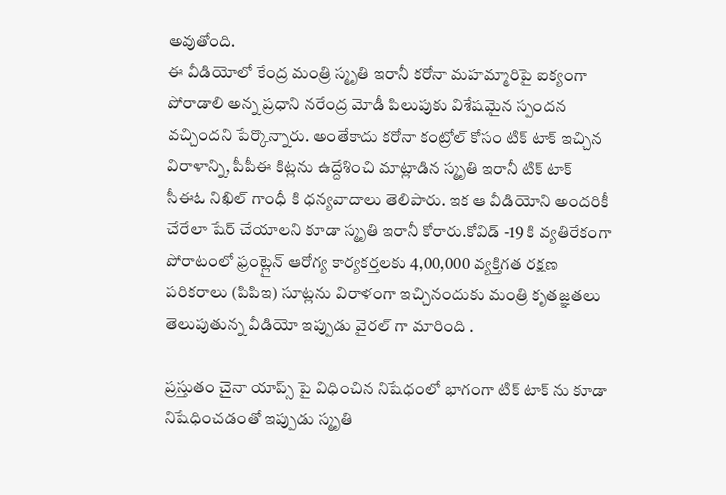అవుతోంది.
ఈ వీడియోలో కేంద్ర మంత్రి స్మృతి ఇరానీ కరోనా మహమ్మారిపై ఐక్యంగా పోరాడాలి అన్న ప్రధాని నరేంద్ర మోడీ పిలుపుకు విశేషమైన స్పందన వచ్చిందని పేర్కొన్నారు. అంతేకాదు కరోనా కంట్రోల్ కోసం టిక్ టాక్ ఇచ్చిన విరాళాన్ని, పీపీఈ కిట్లను ఉద్దేశించి మాట్లాడిన స్మృతి ఇరానీ టిక్ టాక్ సీఈఓ నిఖిల్ గాంధీ కి ధన్యవాదాలు తెలిపారు. ఇక ఆ వీడియోని అందరికీ చేరేలా షేర్ చేయాలని కూడా స్మృతి ఇరానీ కోరారు.కోవిడ్ -19 కి వ్యతిరేకంగా పోరాటంలో ఫ్రంట్లైన్ ఆరోగ్య కార్యకర్తలకు 4,00,000 వ్యక్తిగత రక్షణ పరికరాలు (పిపిఇ) సూట్లను విరాళంగా ఇచ్చినందుకు మంత్రి కృతజ్ఞతలు తెలుపుతున్న వీడియో ఇప్పుడు వైరల్ గా మారింది .

ప్రస్తుతం చైనా యాప్స్ పై విధించిన నిషేధంలో భాగంగా టిక్ టాక్ ను కూడా నిషేధించడంతో ఇప్పుడు స్మృతి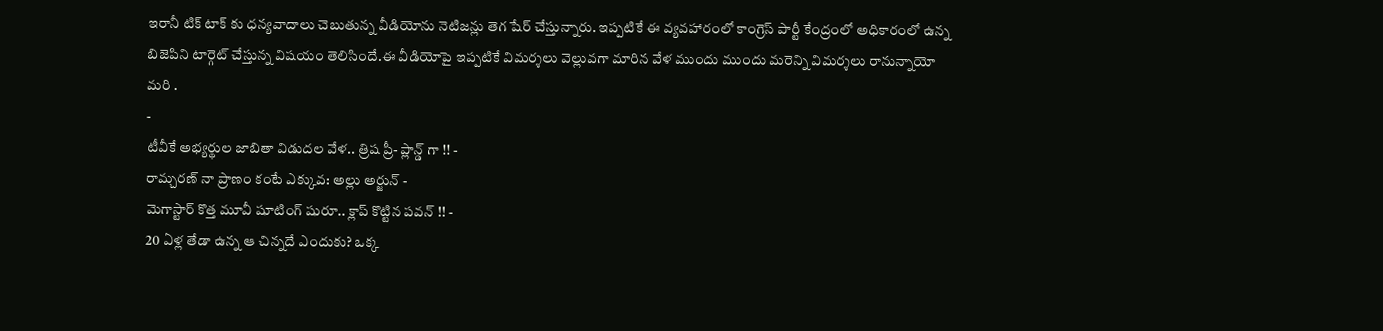ఇరానీ టిక్ టాక్ కు ధన్యవాదాలు చెబుతున్న వీడియోను నెటిజన్లు తెగ షేర్ చేస్తున్నారు. ఇప్పటికే ఈ వ్యవహారంలో కాంగ్రెస్ పార్టీ కేంద్రంలో అధికారంలో ఉన్న బిజెపిని టార్గెట్ చేస్తున్న విషయం తెలిసిందే.ఈ వీడియోపై ఇప్పటికే విమర్శలు వెల్లువగా మారిన వేళ ముందు ముందు మరెన్ని విమర్శలు రానున్నాయో మరి .
-
టీవీకే అభ్యర్థుల జాబితా విడుదల వేళ.. త్రిష ప్రీ- ప్లాన్డ్ గా !! -
రామ్చరణ్ నా ప్రాణం కంటే ఎక్కువ: అల్లు అర్జున్ -
మెగాస్టార్ కొత్త మూవీ షూటింగ్ షురూ.. క్లాప్ కొట్టిన పవన్ !! -
20 ఏళ్ల తేడా ఉన్న ఆ చిన్నదే ఎందుకు? ఒక్క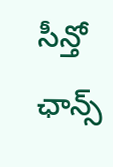సీన్తో ఛాన్స్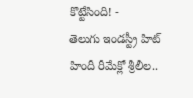కొట్టేసింది! -
తెలుగు ఇండస్ట్రీ హిట్ హిందీ రీమేక్లో శ్రీలీల..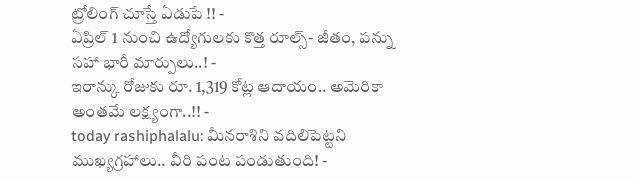ట్రోలింగ్ చూస్తే ఏడుపే !! -
ఏప్రిల్ 1 నుంచి ఉద్యోగులకు కొత్త రూల్స్- జీతం, పన్ను సహా భారీ మార్పులు..! -
ఇరాన్కు రోజుకు రూ. 1,319 కోట్ల ఆదాయం.. అమెరికా అంతమే లక్ష్యంగా..!! -
today rashiphalalu: మీనరాశిని వదిలిపెట్టని ముఖ్యగ్రహాలు.. వీరి పంట పండుతుంది! -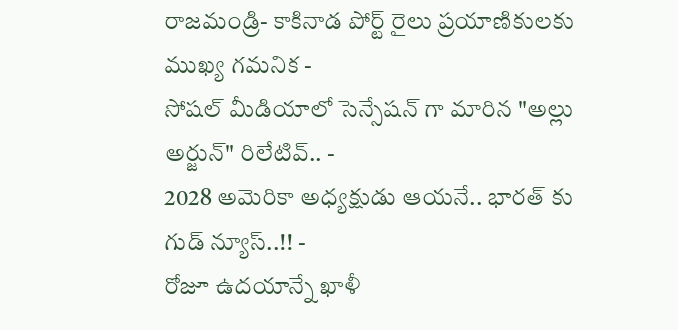రాజమండ్రి- కాకినాడ పోర్ట్ రైలు ప్రయాణికులకు ముఖ్య గమనిక -
సోషల్ మీడియాలో సెన్సేషన్ గా మారిన "అల్లు అర్జున్" రిలేటివ్.. -
2028 అమెరికా అధ్యక్షుడు ఆయనే.. భారత్ కు గుడ్ న్యూస్..!! -
రోజూ ఉదయాన్నే ఖాళీ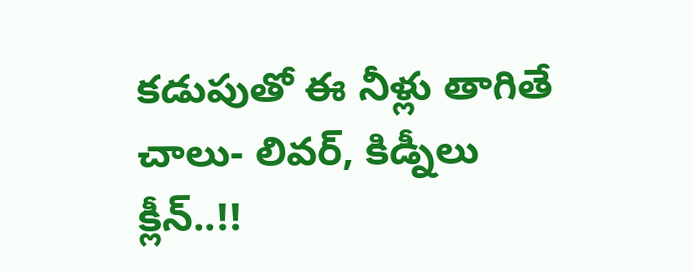కడుపుతో ఈ నీళ్లు తాగితే చాలు- లివర్, కిడ్నీలు క్లీన్..!!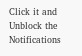Click it and Unblock the Notifications